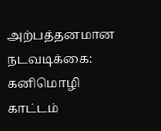அற்பத்தனமான நடவடிக்கை: கனிமொழி காட்டம்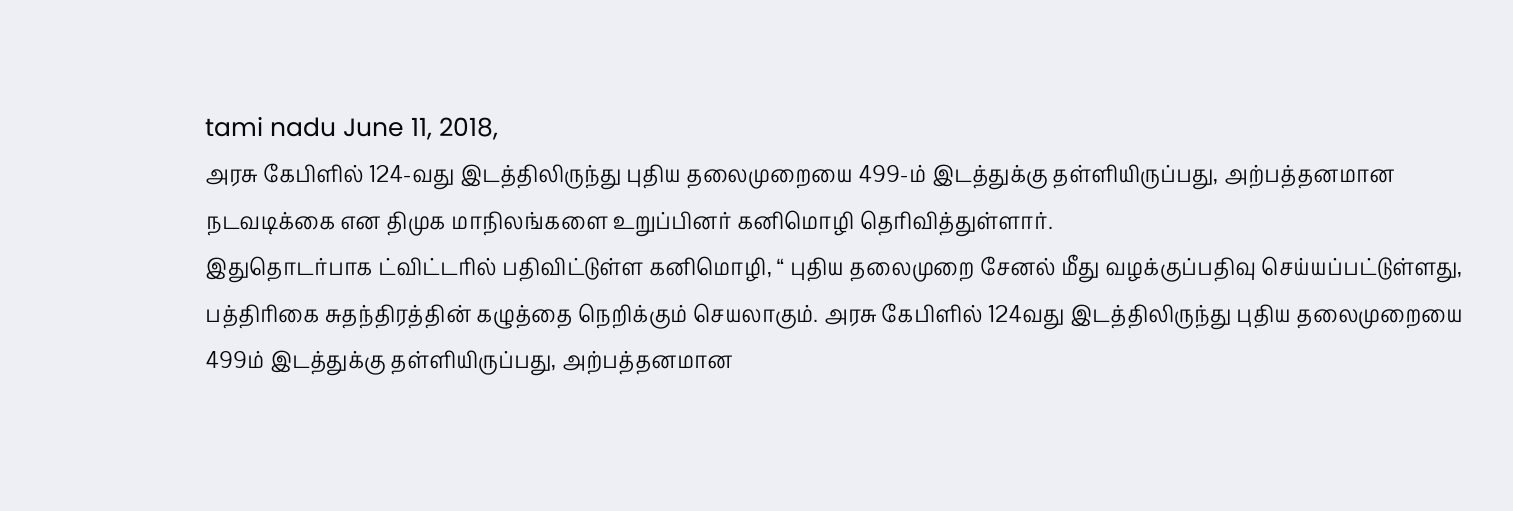tami nadu June 11, 2018,
அரசு கேபிளில் 124-வது இடத்திலிருந்து புதிய தலைமுறையை 499-ம் இடத்துக்கு தள்ளியிருப்பது, அற்பத்தனமான நடவடிக்கை என திமுக மாநிலங்களை உறுப்பினர் கனிமொழி தெரிவித்துள்ளார்.
இதுதொடர்பாக ட்விட்டரில் பதிவிட்டுள்ள கனிமொழி, “ புதிய தலைமுறை சேனல் மீது வழக்குப்பதிவு செய்யப்பட்டுள்ளது, பத்திரிகை சுதந்திரத்தின் கழுத்தை நெறிக்கும் செயலாகும். அரசு கேபிளில் 124வது இடத்திலிருந்து புதிய தலைமுறையை 499ம் இடத்துக்கு தள்ளியிருப்பது, அற்பத்தனமான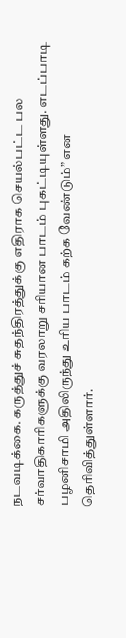நடவடிக்கை. கருத்துச் சுதந்திரத்துக்கு எதிராக செயல்பட்ட பல சர்வாதிகாரிகளுக்கு வரலாறு சரியான பாடம் புகட்டியுள்ளது. எடப்பாடி பழனிசாமி அதிலிருந்து உரிய பாடம் கற்க வேண்டும்” என தெரிவித்துள்ளார்.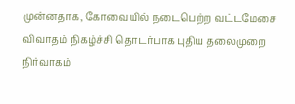முன்னதாக, கோவையில் நடைபெற்ற வட்டமேசை விவாதம் நிகழ்ச்சி தொடர்பாக புதிய தலைமுறை நிர்வாகம்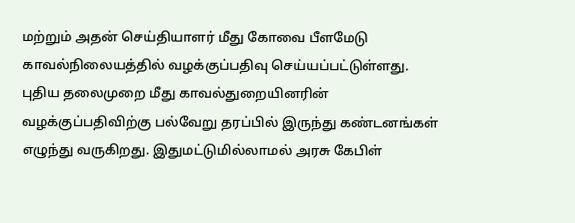மற்றும் அதன் செய்தியாளர் மீது கோவை பீளமேடு காவல்நிலையத்தில் வழக்குப்பதிவு செய்யப்பட்டுள்ளது. புதிய தலைமுறை மீது காவல்துறையினரின் வழக்குப்பதிவிற்கு பல்வேறு தரப்பில் இருந்து கண்டனங்கள் எழுந்து வருகிறது. இதுமட்டுமில்லாமல் அரசு கேபிள்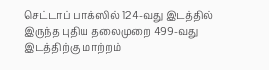செட்டாப் பாக்ஸில் 124-வது இடத்தில் இருந்த புதிய தலைமுறை 499-வது இடத்திற்கு மாற்றம்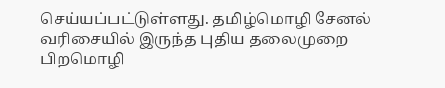செய்யப்பட்டுள்ளது. தமிழ்மொழி சேனல் வரிசையில் இருந்த புதிய தலைமுறை பிறமொழி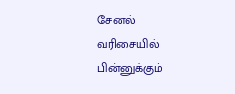சேனல் வரிசையில் பின்னுக்கும்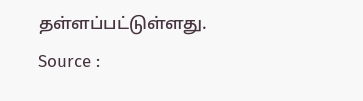தள்ளப்பட்டுள்ளது.
Source :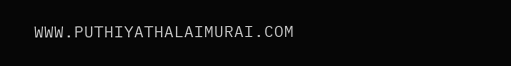WWW.PUTHIYATHALAIMURAI.COM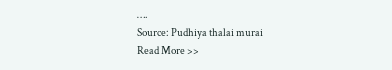….
Source: Pudhiya thalai murai
Read More >>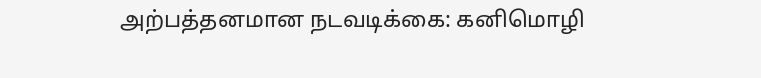அற்பத்தனமான நடவடிக்கை: கனிமொழி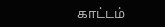காட்டம்